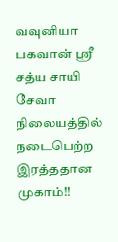வவுனியா பகவான் ஸ்ரீ சத்ய சாயி சேவா நிலையத்தில் நடைபெற்ற இரத்ததான முகாம்!!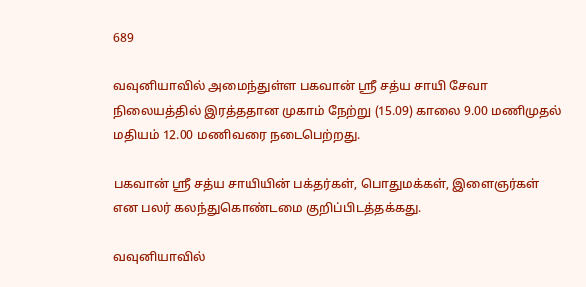689

வவுனியாவில் அமைந்துள்ள பகவான் ஸ்ரீ சத்ய சாயி சேவா நிலையத்தில் இரத்ததான முகாம் நேற்று (15.09) காலை 9.00 மணிமுதல் மதியம் 12.00 மணிவரை நடைபெற்றது.

பகவான் ஸ்ரீ சத்ய சாயியின் பக்தர்கள், பொதுமக்கள், இளைஞர்கள் என பலர் கலந்துகொண்டமை குறிப்பிடத்தக்கது.

வவுனியாவில்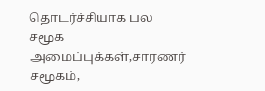தொடர்ச்சியாக பல சமூக அமைப்புக்கள்,சாரணர் சமூகம்,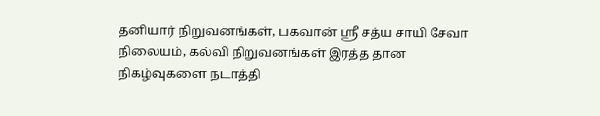தனியார் நிறுவனங்கள், பகவான் ஸ்ரீ சத்ய சாயி சேவா நிலையம், கல்வி நிறுவனங்கள் இரத்த தான நிகழ்வுகளை நடாத்தி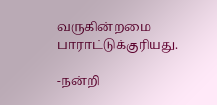வருகின்றமை பாராட்டுக்குரியது.

-நன்றி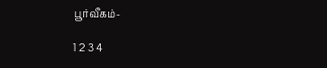பூர்வீகம்-

1 2 3 4